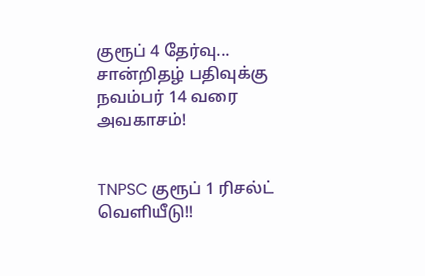குரூப் 4 தேர்வு... சான்றிதழ் பதிவுக்கு நவம்பர் 14 வரை அவகாசம்!


TNPSC குரூப் 1 ரிசல்ட் வெளியீடு!!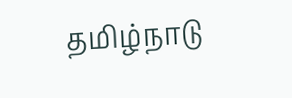தமிழ்நாடு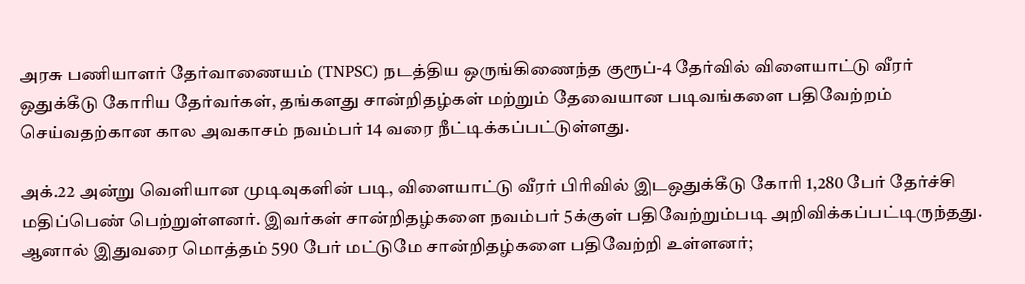அரசு பணியாளர் தேர்வாணையம் (TNPSC) நடத்திய ஒருங்கிணைந்த குரூப்-4 தேர்வில் விளையாட்டு வீரர் ஒதுக்கீடு கோரிய தேர்வர்கள், தங்களது சான்றிதழ்கள் மற்றும் தேவையான படிவங்களை பதிவேற்றம் செய்வதற்கான கால அவகாசம் நவம்பர் 14 வரை நீட்டிக்கப்பட்டுள்ளது.

அக்.22 அன்று வெளியான முடிவுகளின் படி, விளையாட்டு வீரர் பிரிவில் இடஒதுக்கீடு கோரி 1,280 பேர் தேர்ச்சி மதிப்பெண் பெற்றுள்ளனர். இவர்கள் சான்றிதழ்களை நவம்பர் 5க்குள் பதிவேற்றும்படி அறிவிக்கப்பட்டிருந்தது. ஆனால் இதுவரை மொத்தம் 590 பேர் மட்டுமே சான்றிதழ்களை பதிவேற்றி உள்ளனர்;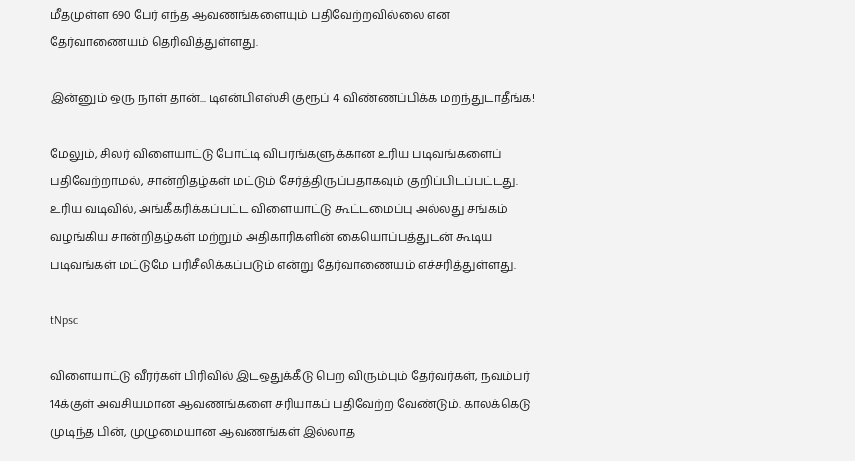மீதமுள்ள 690 பேர் எந்த ஆவணங்களையும் பதிவேற்றவில்லை என தேர்வாணையம் தெரிவித்துள்ளது.

இன்னும் ஒரு நாள் தான்... டிஎன்பிஎஸ்சி குரூப் 4 விண்ணப்பிக்க மறந்துடாதீங்க!

மேலும், சிலர் விளையாட்டு போட்டி விபரங்களுக்கான உரிய படிவங்களைப் பதிவேற்றாமல், சான்றிதழ்கள் மட்டும் சேர்த்திருப்பதாகவும் குறிப்பிடப்பட்டது. உரிய வடிவில், அங்கீகரிக்கப்பட்ட விளையாட்டு கூட்டமைப்பு அல்லது சங்கம் வழங்கிய சான்றிதழ்கள் மற்றும் அதிகாரிகளின் கையொப்பத்துடன் கூடிய படிவங்கள் மட்டுமே பரிசீலிக்கப்படும் என்று தேர்வாணையம் எச்சரித்துள்ளது.

tNpsc

விளையாட்டு வீரர்கள் பிரிவில் இடஒதுக்கீடு பெற விரும்பும் தேர்வர்கள், நவம்பர் 14க்குள் அவசியமான ஆவணங்களை சரியாகப் பதிவேற்ற வேண்டும். காலக்கெடு முடிந்த பின், முழுமையான ஆவணங்கள் இல்லாத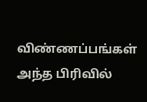விண்ணப்பங்கள் அந்த பிரிவில்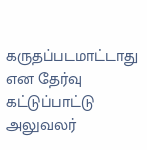கருதப்படமாட்டாது என தேர்வு கட்டுப்பாட்டு அலுவலர்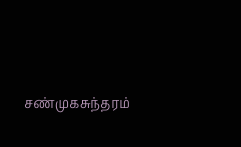சண்முகசுந்தரம்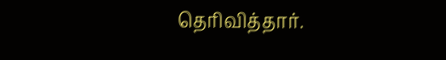தெரிவித்தார்.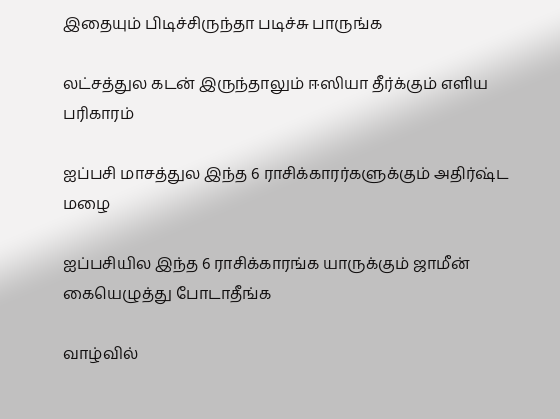இதையும் பிடிச்சிருந்தா படிச்சு பாருங்க

லட்சத்துல கடன் இருந்தாலும் ஈஸியா தீர்க்கும் எளிய பரிகாரம்

ஐப்பசி மாசத்துல இந்த 6 ராசிக்காரர்களுக்கும் அதிர்ஷ்ட மழை

ஐப்பசியில இந்த 6 ராசிக்காரங்க யாருக்கும் ஜாமீன் கையெழுத்து போடாதீங்க

வாழ்வில்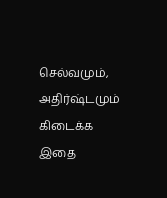செல்வமும், அதிர்ஷ்டமும் கிடைக்க இதை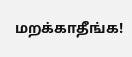மறக்காதீங்க!